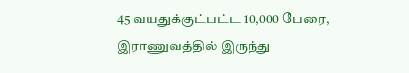45 வயதுக்குட்பட்ட 10,000 பேரை, இராணுவத்தில் இருந்து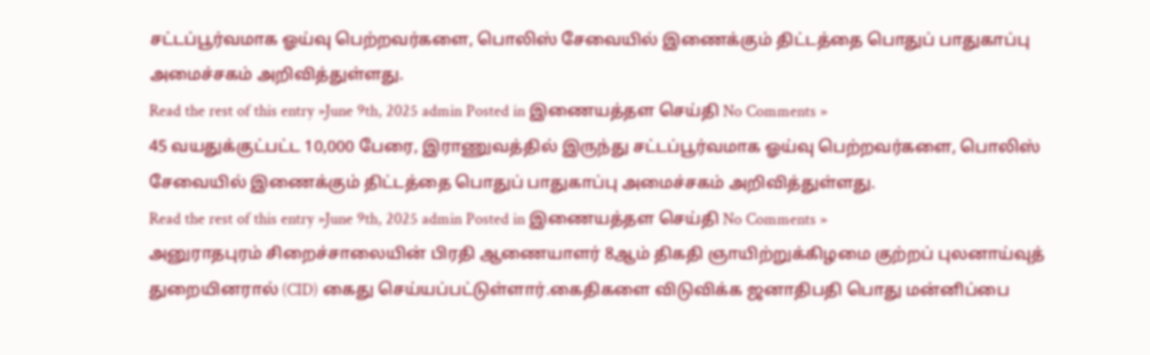சட்டப்பூர்வமாக ஓய்வு பெற்றவர்களை, பொலிஸ் சேவையில் இணைக்கும் திட்டத்தை பொதுப் பாதுகாப்பு அமைச்சகம் அறிவித்துள்ளது.
Read the rest of this entry »June 9th, 2025 admin Posted in இணையத்தள செய்தி No Comments »
45 வயதுக்குட்பட்ட 10,000 பேரை, இராணுவத்தில் இருந்து சட்டப்பூர்வமாக ஓய்வு பெற்றவர்களை, பொலிஸ் சேவையில் இணைக்கும் திட்டத்தை பொதுப் பாதுகாப்பு அமைச்சகம் அறிவித்துள்ளது.
Read the rest of this entry »June 9th, 2025 admin Posted in இணையத்தள செய்தி No Comments »
அனுராதபுரம் சிறைச்சாலையின் பிரதி ஆணையாளர் 8ஆம் திகதி ஞாயிற்றுக்கிழமை குற்றப் புலனாய்வுத் துறையினரால் (CID) கைது செய்யப்பட்டுள்ளார்.கைதிகளை விடுவிக்க ஜனாதிபதி பொது மன்னிப்பை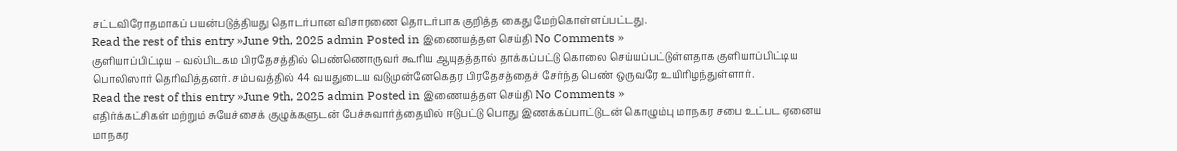சட்டவிரோதமாகப் பயன்படுத்தியது தொடர்பான விசாரணை தொடர்பாக குறித்த கைது மேற்கொள்ளப்பட்டது.
Read the rest of this entry »June 9th, 2025 admin Posted in இணையத்தள செய்தி No Comments »
குளியாப்பிட்டிய – வல்பிடகம பிரதேசத்தில் பெண்ணொருவர் கூரிய ஆயுதத்தால் தாக்கப்பட்டு கொலை செய்யப்பட்டுள்ளதாக குளியாப்பிட்டிய பொலிஸார் தெரிவித்தனர். சம்பவத்தில் 44 வயதுடைய வடுமுன்னேகெதர பிரதேசத்தைச் சேர்ந்த பெண் ஒருவரே உயிரிழந்துள்ளார்.
Read the rest of this entry »June 9th, 2025 admin Posted in இணையத்தள செய்தி No Comments »
எதிர்க்கட்சிகள் மற்றும் சுயேச்சைக் குழுக்களுடன் பேச்சுவார்த்தையில் ஈடுபட்டு பொது இணக்கப்பாட்டுடன் கொழும்பு மாநகர சபை உட்பட ஏனைய மாநகர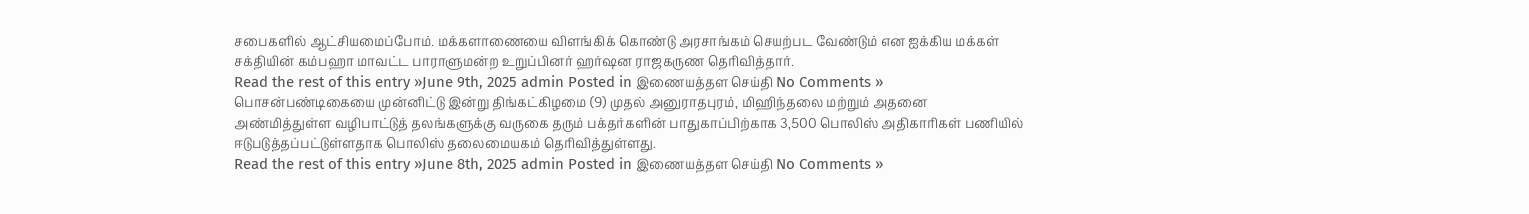சபைகளில் ஆட்சியமைப்போம். மக்களாணையை விளங்கிக் கொண்டு அரசாங்கம் செயற்பட வேண்டும் என ஐக்கிய மக்கள் சக்தியின் கம்பஹா மாவட்ட பாராளுமன்ற உறுப்பினர் ஹர்ஷன ராஜகருண தெரிவித்தார்.
Read the rest of this entry »June 9th, 2025 admin Posted in இணையத்தள செய்தி No Comments »
பொசன்பண்டிகையை முன்னிட்டு இன்று திங்கட்கிழமை (9) முதல் அனுராதபுரம், மிஹிந்தலை மற்றும் அதனை அண்மித்துள்ள வழிபாட்டுத் தலங்களுக்கு வருகை தரும் பக்தர்களின் பாதுகாப்பிற்காக 3,500 பொலிஸ் அதிகாரிகள் பணியில் ஈடுபடுத்தப்பட்டுள்ளதாக பொலிஸ் தலைமையகம் தெரிவித்துள்ளது.
Read the rest of this entry »June 8th, 2025 admin Posted in இணையத்தள செய்தி No Comments »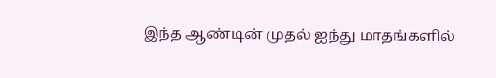இந்த ஆண்டின் முதல் ஐந்து மாதங்களில்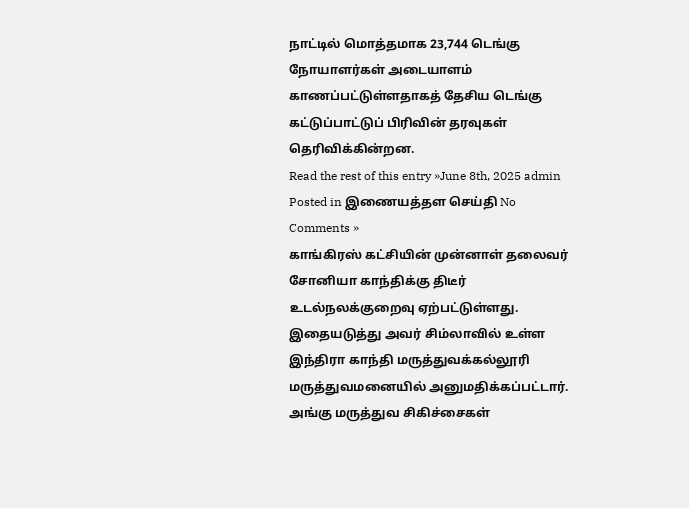நாட்டில் மொத்தமாக 23,744 டெங்கு நோயாளர்கள் அடையாளம் காணப்பட்டுள்ளதாகத் தேசிய டெங்கு கட்டுப்பாட்டுப் பிரிவின் தரவுகள் தெரிவிக்கின்றன.
Read the rest of this entry »June 8th, 2025 admin Posted in இணையத்தள செய்தி No Comments »
காங்கிரஸ் கட்சியின் முன்னாள் தலைவர் சோனியா காந்திக்கு திடீர் உடல்நலக்குறைவு ஏற்பட்டுள்ளது. இதையடுத்து அவர் சிம்லாவில் உள்ள இந்திரா காந்தி மருத்துவக்கல்லூரி மருத்துவமனையில் அனுமதிக்கப்பட்டார். அங்கு மருத்துவ சிகிச்சைகள்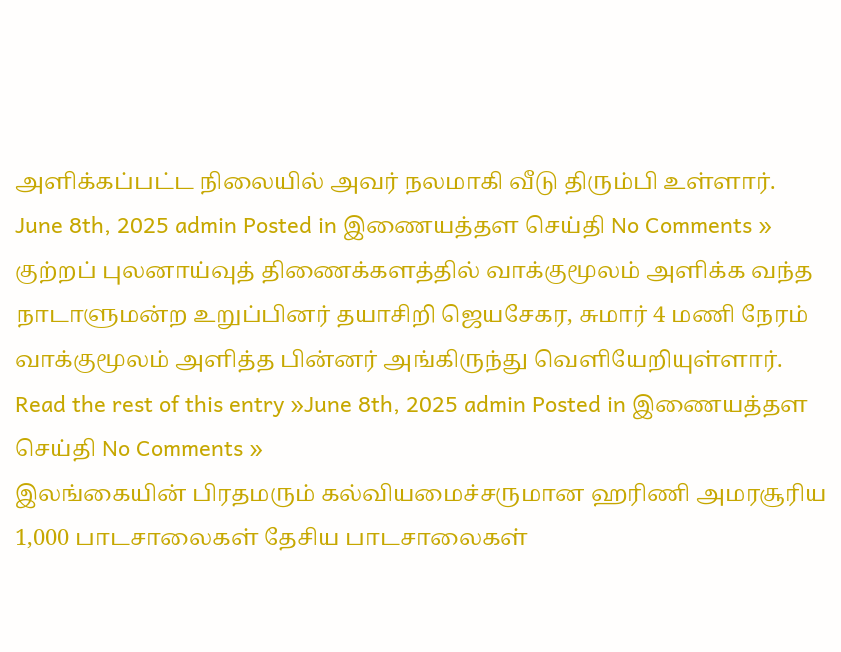அளிக்கப்பட்ட நிலையில் அவர் நலமாகி வீடு திரும்பி உள்ளார்.
June 8th, 2025 admin Posted in இணையத்தள செய்தி No Comments »
குற்றப் புலனாய்வுத் திணைக்களத்தில் வாக்குமூலம் அளிக்க வந்த நாடாளுமன்ற உறுப்பினர் தயாசிறி ஜெயசேகர, சுமார் 4 மணி நேரம் வாக்குமூலம் அளித்த பின்னர் அங்கிருந்து வெளியேறியுள்ளார்.
Read the rest of this entry »June 8th, 2025 admin Posted in இணையத்தள செய்தி No Comments »
இலங்கையின் பிரதமரும் கல்வியமைச்சருமான ஹரிணி அமரசூரிய 1,000 பாடசாலைகள் தேசிய பாடசாலைகள்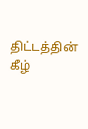திட்டத்தின் கீழ்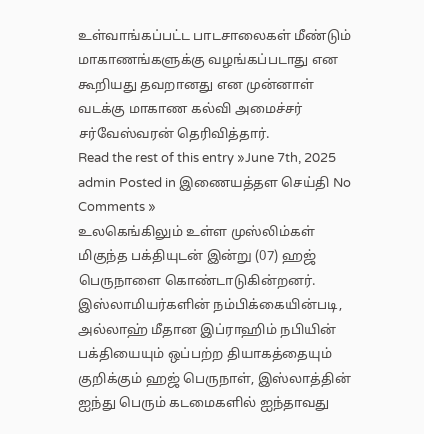உள்வாங்கப்பட்ட பாடசாலைகள் மீண்டும் மாகாணங்களுக்கு வழங்கப்படாது என கூறியது தவறானது என முன்னாள் வடக்கு மாகாண கல்வி அமைச்சர் சர்வேஸ்வரன் தெரிவித்தார்.
Read the rest of this entry »June 7th, 2025 admin Posted in இணையத்தள செய்தி No Comments »
உலகெங்கிலும் உள்ள முஸ்லிம்கள் மிகுந்த பக்தியுடன் இன்று (07) ஹஜ் பெருநாளை கொண்டாடுகின்றனர். இஸ்லாமியர்களின் நம்பிக்கையின்படி, அல்லாஹ் மீதான இப்ராஹிம் நபியின் பக்தியையும் ஒப்பற்ற தியாகத்தையும் குறிக்கும் ஹஜ் பெருநாள், இஸ்லாத்தின் ஐந்து பெரும் கடமைகளில் ஐந்தாவது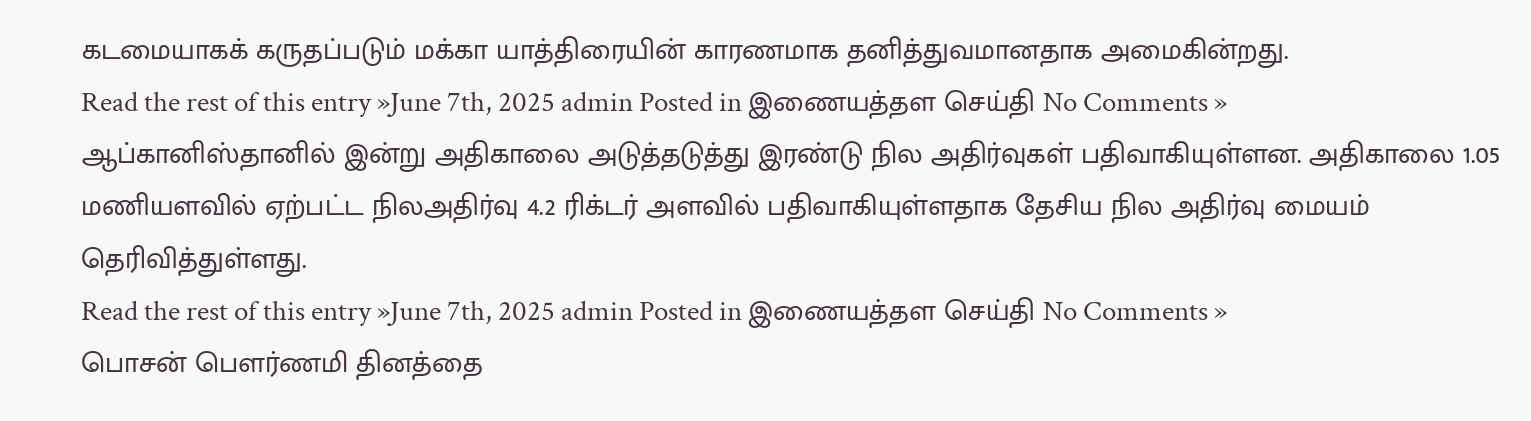கடமையாகக் கருதப்படும் மக்கா யாத்திரையின் காரணமாக தனித்துவமானதாக அமைகின்றது.
Read the rest of this entry »June 7th, 2025 admin Posted in இணையத்தள செய்தி No Comments »
ஆப்கானிஸ்தானில் இன்று அதிகாலை அடுத்தடுத்து இரண்டு நில அதிர்வுகள் பதிவாகியுள்ளன. அதிகாலை 1.05 மணியளவில் ஏற்பட்ட நிலஅதிர்வு 4.2 ரிக்டர் அளவில் பதிவாகியுள்ளதாக தேசிய நில அதிர்வு மையம் தெரிவித்துள்ளது.
Read the rest of this entry »June 7th, 2025 admin Posted in இணையத்தள செய்தி No Comments »
பொசன் பௌர்ணமி தினத்தை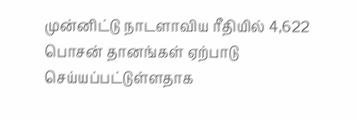முன்னிட்டு நாடளாவிய ரீதியில் 4,622 பொசன் தானங்கள் ஏற்பாடு செய்யப்பட்டுள்ளதாக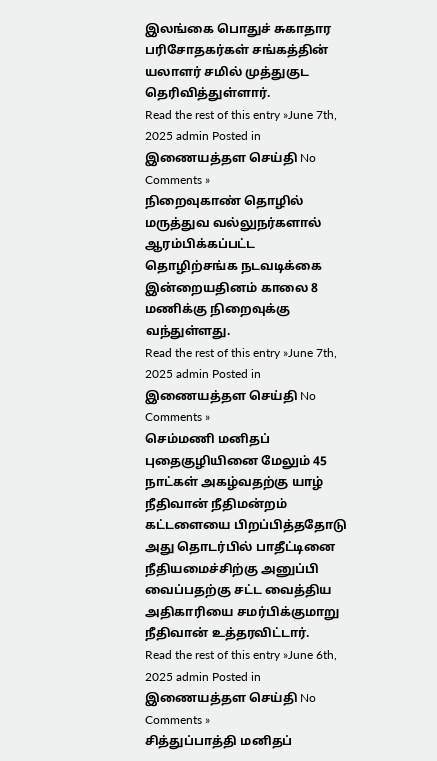இலங்கை பொதுச் சுகாதார பரிசோதகர்கள் சங்கத்தின் யலாளர் சமில் முத்துகுட தெரிவித்துள்ளார்.
Read the rest of this entry »June 7th, 2025 admin Posted in இணையத்தள செய்தி No Comments »
நிறைவுகாண் தொழில் மருத்துவ வல்லுநர்களால் ஆரம்பிக்கப்பட்ட தொழிற்சங்க நடவடிக்கை இன்றையதினம் காலை 8 மணிக்கு நிறைவுக்கு வந்துள்ளது.
Read the rest of this entry »June 7th, 2025 admin Posted in இணையத்தள செய்தி No Comments »
செம்மணி மனிதப் புதைகுழியினை மேலும் 45 நாட்கள் அகழ்வதற்கு யாழ் நீதிவான் நீதிமன்றம் கட்டளையை பிறப்பித்ததோடு அது தொடர்பில் பாதீட்டினை நீதியமைச்சிற்கு அனுப்பி வைப்பதற்கு சட்ட வைத்திய அதிகாரியை சமர்பிக்குமாறு நீதிவான் உத்தரவிட்டார்.
Read the rest of this entry »June 6th, 2025 admin Posted in இணையத்தள செய்தி No Comments »
சித்துப்பாத்தி மனிதப்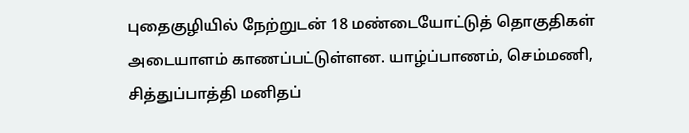புதைகுழியில் நேற்றுடன் 18 மண்டையோட்டுத் தொகுதிகள் அடையாளம் காணப்பட்டுள்ளன. யாழ்ப்பாணம், செம்மணி, சித்துப்பாத்தி மனிதப்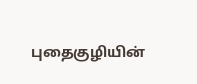புதைகுழியின்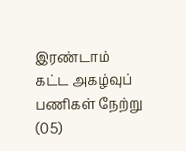இரண்டாம் கட்ட அகழ்வுப் பணிகள் நேற்று (05)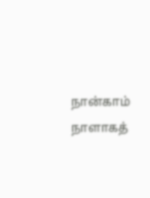நான்காம் நாளாகத்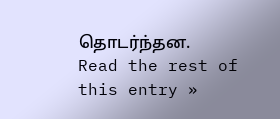தொடர்ந்தன.
Read the rest of this entry »